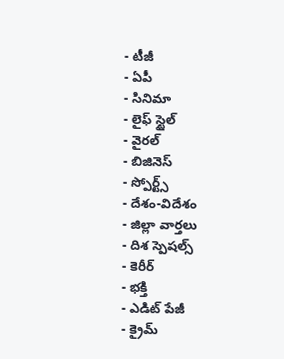- టీజీ
- ఏపీ
- సినిమా
- లైఫ్ స్టైల్
- వైరల్
- బిజినెస్
- స్పోర్ట్స్
- దేశం-విదేశం
- జిల్లా వార్తలు
- దిశ స్పెషల్స్
- కెరీర్
- భక్తి
- ఎడిట్ పేజీ
- క్రైమ్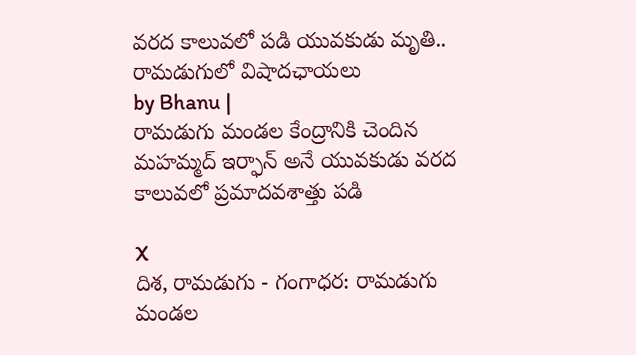వరద కాలువలో పడి యువకుడు మృతి.. రామడుగులో విషాదఛాయలు
by Bhanu |
రామడుగు మండల కేంద్రానికి చెందిన మహమ్మద్ ఇర్ఫాన్ అనే యువకుడు వరద కాలువలో ప్రమాదవశాత్తు పడి

X
దిశ, రామడుగు - గంగాధర: రామడుగు మండల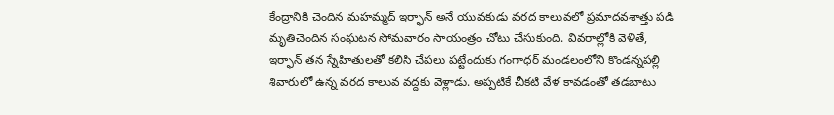కేంద్రానికి చెందిన మహమ్మద్ ఇర్ఫాన్ అనే యువకుడు వరద కాలువలో ప్రమాదవశాత్తు పడి మృతిచెందిన సంఘటన సోమవారం సాయంత్రం చోటు చేసుకుంది. వివరాల్లోకి వెళితే, ఇర్ఫాన్ తన స్నేహితులతో కలిసి చేపలు పట్టేందుకు గంగాధర్ మండలంలోని కొండన్నపల్లి శివారులో ఉన్న వరద కాలువ వద్దకు వెళ్లాడు. అప్పటికే చీకటి వేళ కావడంతో తడబాటు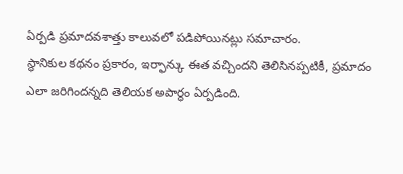ఏర్పడి ప్రమాదవశాత్తు కాలువలో పడిపోయినట్లు సమాచారం.
స్థానికుల కథనం ప్రకారం, ఇర్ఫాన్కు ఈత వచ్చిందని తెలిసినప్పటికీ, ప్రమాదం ఎలా జరిగిందన్నది తెలియక అపార్థం ఏర్పడింది.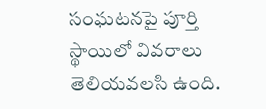సంఘటనపై పూర్తి స్థాయిలో వివరాలు తెలియవలసి ఉంది.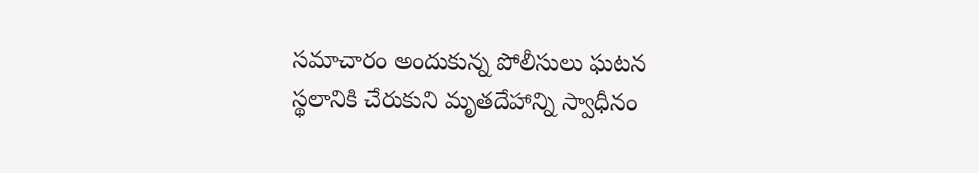సమాచారం అందుకున్న పోలీసులు ఘటన స్థలానికి చేరుకుని మృతదేహాన్ని స్వాధీనం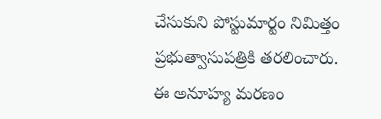చేసుకుని పోస్టుమార్టం నిమిత్తం ప్రభుత్వాసుపత్రికి తరలించారు. ఈ అనూహ్య మరణం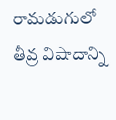రామడుగులో తీవ్ర విషాదాన్ని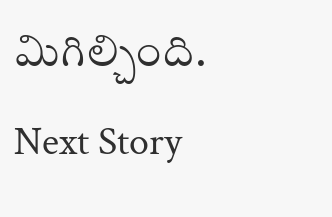మిగిల్చింది.
Next Story